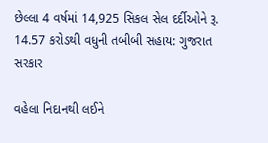છેલ્લા 4 વર્ષમાં 14,925 સિકલ સેલ દર્દીઓને રૂ. 14.57 કરોડથી વધુની તબીબી સહાય: ગુજરાત સરકાર

વહેલા નિદાનથી લઈને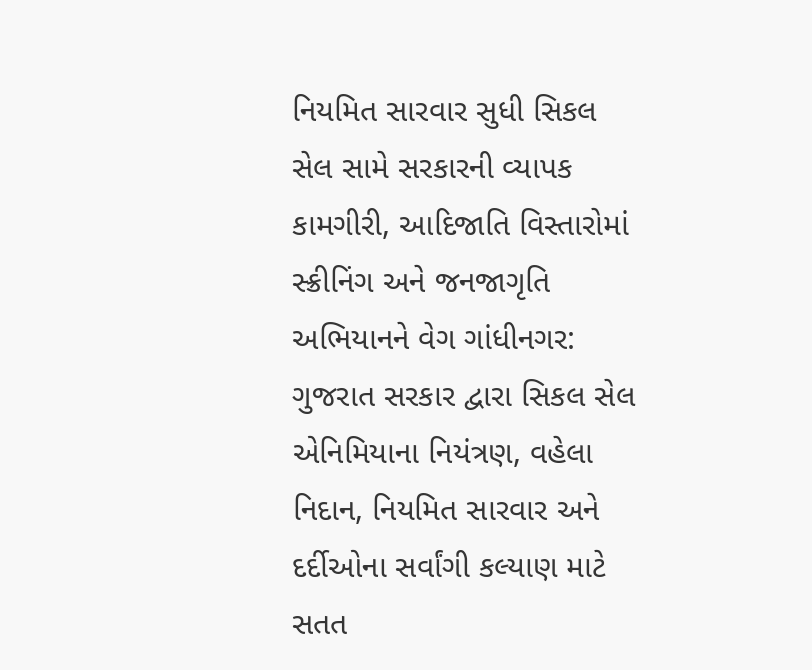નિયમિત સારવાર સુધી સિકલ સેલ સામે સરકારની વ્યાપક કામગીરી, આદિજાતિ વિસ્તારોમાં સ્ક્રીનિંગ અને જનજાગૃતિ અભિયાનને વેગ ગાંધીનગર: ગુજરાત સરકાર દ્વારા સિકલ સેલ એનિમિયાના નિયંત્રણ, વહેલા નિદાન, નિયમિત સારવાર અને દર્દીઓના સર્વાંગી કલ્યાણ માટે સતત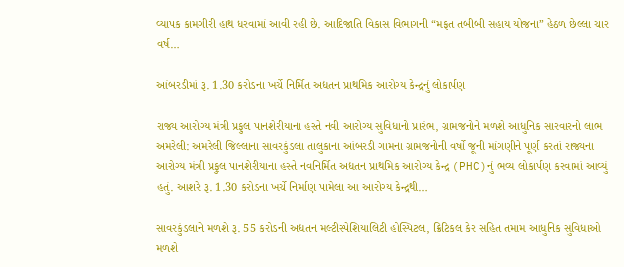વ્યાપક કામગીરી હાથ ધરવામાં આવી રહી છે. આદિજાતિ વિકાસ વિભાગની “મફત તબીબી સહાય યોજના” હેઠળ છેલ્લા ચાર વર્ષ…

આંબરડીમાં રૂ. 1.30 કરોડના ખર્ચે નિર્મિત અદ્યતન પ્રાથમિક આરોગ્ય કેન્દ્રનું લોકાર્પણ

રાજ્ય આરોગ્ય મંત્રી પ્રફુલ પાનશેરીયાના હસ્તે નવી આરોગ્ય સુવિધાનો પ્રારંભ, ગ્રામજનોને મળશે આધુનિક સારવારનો લાભ અમરેલી: અમરેલી જિલ્લાના સાવરકુંડલા તાલુકાના આંબરડી ગામના ગ્રામજનોની વર્ષો જૂની માંગણીને પૂર્ણ કરતાં રાજ્યના આરોગ્ય મંત્રી પ્રફુલ પાનશેરીયાના હસ્તે નવનિર્મિત અદ્યતન પ્રાથમિક આરોગ્ય કેન્દ્ર (PHC)નું ભવ્ય લોકાર્પણ કરવામાં આવ્યું હતું. આશરે રૂ. 1.30 કરોડના ખર્ચે નિર્માણ પામેલા આ આરોગ્ય કેન્દ્રથી…

સાવરકુંડલાને મળશે રૂ. 55 કરોડની અદ્યતન મલ્ટીસ્પેશિયાલિટી હોસ્પિટલ, ક્રિટિકલ કેર સહિત તમામ આધુનિક સુવિધાઓ મળશે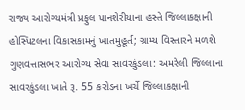રાજ્ય આરોગ્યમંત્રી પ્રફુલ પાનશેરીયાના હસ્તે જિલ્લાકક્ષાની હોસ્પિટલના વિકાસકામનું ખાતમુહૂર્ત; ગ્રામ્ય વિસ્તારને મળશે ગુણવત્તાસભર આરોગ્ય સેવા સાવરકુંડલા: અમરેલી જિલ્લાના સાવરકુંડલા ખાતે રૂ. 55 કરોડના ખર્ચે જિલ્લાકક્ષાની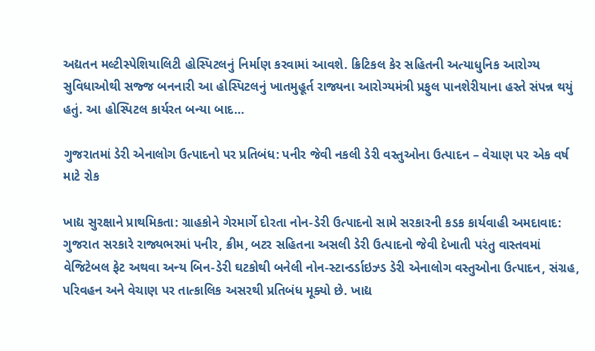અદ્યતન મલ્ટીસ્પેશિયાલિટી હોસ્પિટલનું નિર્માણ કરવામાં આવશે. ક્રિટિકલ કેર સહિતની અત્યાધુનિક આરોગ્ય સુવિધાઓથી સજ્જ બનનારી આ હોસ્પિટલનું ખાતમુહૂર્ત રાજ્યના આરોગ્યમંત્રી પ્રફુલ પાનશેરીયાના હસ્તે સંપન્ન થયું હતું. આ હોસ્પિટલ કાર્યરત બન્યા બાદ…

ગુજરાતમાં ડેરી એનાલોગ ઉત્પાદનો પર પ્રતિબંધ: પનીર જેવી નકલી ડેરી વસ્તુઓના ઉત્પાદન – વેચાણ પર એક વર્ષ માટે રોક

ખાદ્ય સુરક્ષાને પ્રાથમિકતા: ગ્રાહકોને ગેરમાર્ગે દોરતા નોન-ડેરી ઉત્પાદનો સામે સરકારની કડક કાર્યવાહી અમદાવાદ: ગુજરાત સરકારે રાજ્યભરમાં પનીર, ક્રીમ, બટર સહિતના અસલી ડેરી ઉત્પાદનો જેવી દેખાતી પરંતુ વાસ્તવમાં વેજિટેબલ ફેટ અથવા અન્ય બિન-ડેરી ઘટકોથી બનેલી નોન-સ્ટાન્ડર્ડાઇઝ્ડ ડેરી એનાલોગ વસ્તુઓના ઉત્પાદન, સંગ્રહ, પરિવહન અને વેચાણ પર તાત્કાલિક અસરથી પ્રતિબંધ મૂક્યો છે. ખાદ્ય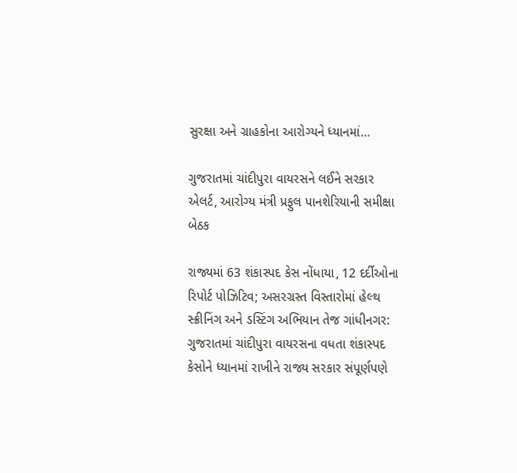સુરક્ષા અને ગ્રાહકોના આરોગ્યને ધ્યાનમાં…

ગુજરાતમાં ચાંદીપુરા વાયરસને લઈને સરકાર એલર્ટ, આરોગ્ય મંત્રી પ્રફુલ પાનશેરિયાની સમીક્ષા બેઠક

રાજ્યમાં 63 શંકાસ્પદ કેસ નોંધાયા, 12 દર્દીઓના રિપોર્ટ પોઝિટિવ; અસરગ્રસ્ત વિસ્તારોમાં હેલ્થ સ્ક્રીનિંગ અને ડસ્ટિંગ અભિયાન તેજ ગાંધીનગર: ગુજરાતમાં ચાંદીપુરા વાયરસના વધતા શંકાસ્પદ કેસોને ધ્યાનમાં રાખીને રાજ્ય સરકાર સંપૂર્ણપણે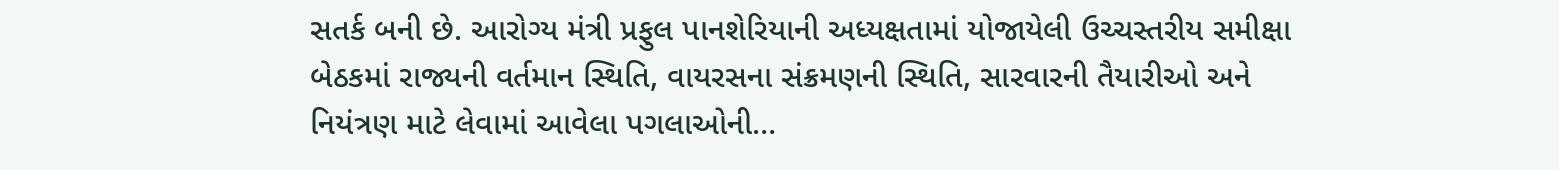સતર્ક બની છે. આરોગ્ય મંત્રી પ્રફુલ પાનશેરિયાની અધ્યક્ષતામાં યોજાયેલી ઉચ્ચસ્તરીય સમીક્ષા બેઠકમાં રાજ્યની વર્તમાન સ્થિતિ, વાયરસના સંક્રમણની સ્થિતિ, સારવારની તૈયારીઓ અને નિયંત્રણ માટે લેવામાં આવેલા પગલાઓની…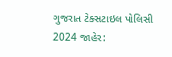ગુજરાત ટેક્સટાઇલ પોલિસી 2024 જાહેર: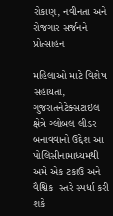રોકાણ, નવીનતા અને રોજગાર સર્જનને પ્રોત્સાહન

મહિલાઓ માટે વિશેષ સહાયતા, ગુજરાતનેટેક્સટાઇલ ક્ષેત્રે ગ્લોબલ લીડર બનાવવાનો ઉદ્દેશ આ પોલિસીનામાધ્યમથી અમે એક ટકાઉ અને વૈશ્વિક  સ્તરે સ્પર્ધા કરી શકે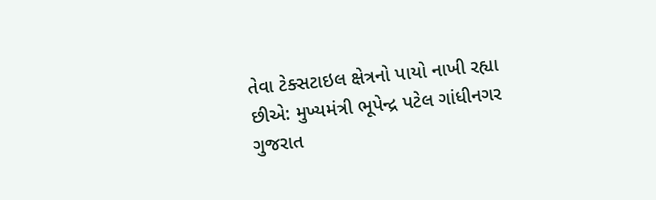તેવા ટેક્સટાઇલ ક્ષેત્રનો પાયો નાખી રહ્યા છીએ: મુખ્યમંત્રી ભૂપેન્દ્ર પટેલ ગાંધીનગર ગુજરાત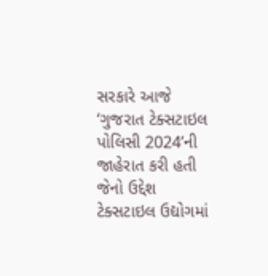સરકારે આજે ‘ગુજરાત ટેક્સટાઇલ પોલિસી 2024’ની જાહેરાત કરી હતી જેનો ઉદ્દેશ ટેક્સટાઇલ ઉદ્યોગમાં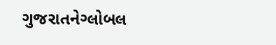ગુજરાતનેગ્લોબલ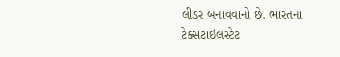લીડર બનાવવાનો છે. ભારતના ટેક્સટાઇલસ્ટેટ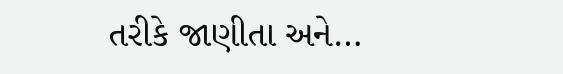તરીકે જાણીતા અને…